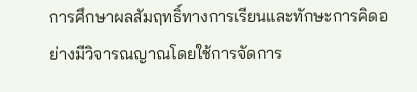การศึกษาผลสัมฤทธิ์ทางการเรียนและทักษะการคิดอย่างมีวิจารณญาณโดยใช้การจัดการ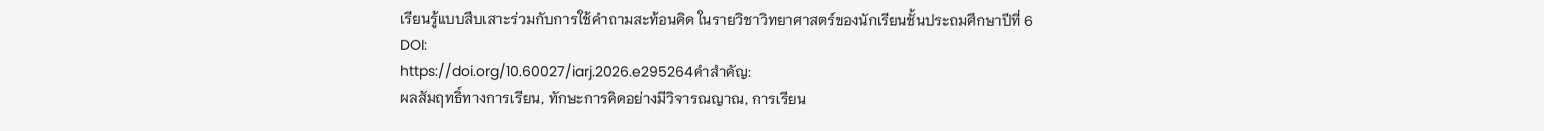เรียนรู้แบบสืบเสาะร่วมกับการใช้คำถามสะท้อนคิด ในรายวิชาวิทยาศาสตร์ของนักเรียนชั้นประถมศึกษาปีที่ 6
DOI:
https://doi.org/10.60027/iarj.2026.e295264คำสำคัญ:
ผลสัมฤทธิ์ทางการเรียน, ทักษะการคิดอย่างมีวิจารณญาณ, การเรียน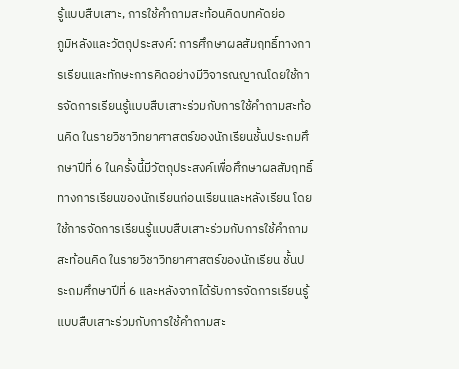รู้แบบสืบเสาะ, การใช้คำถามสะท้อนคิดบทคัดย่อ
ภูมิหลังและวัตถุประสงค์: การศึกษาผลสัมฤทธิ์ทางการเรียนและทักษะการคิดอย่างมีวิจารณญาณโดยใช้การจัดการเรียนรู้แบบสืบเสาะร่วมกับการใช้คำถามสะท้อนคิด ในรายวิชาวิทยาศาสตร์ของนักเรียนชั้นประถมศึกษาปีที่ 6 ในครั้งนี้มีวัตถุประสงค์เพื่อศึกษาผลสัมฤทธิ์ทางการเรียนของนักเรียนก่อนเรียนและหลังเรียน โดยใช้การจัดการเรียนรู้แบบสืบเสาะร่วมกับการใช้คำถามสะท้อนคิด ในรายวิชาวิทยาศาสตร์ของนักเรียน ชั้นประถมศึกษาปีที่ 6 และหลังจากได้รับการจัดการเรียนรู้แบบสืบเสาะร่วมกับการใช้คำถามสะ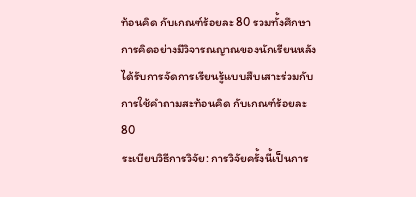ท้อนคิด กับเกณฑ์ร้อยละ 80 รวมทั้งศึกษาการคิดอย่างมีวิจารณญาณของนักเรียนหลังได้รับการจัดการเรียนรู้แบบสืบเสาะร่วมกับการใช้คำถามสะท้อนคิด กับเกณฑ์ร้อยละ 80
ระเบียบวิธีการวิจัย: การวิจัยครั้งนี้เป็นการ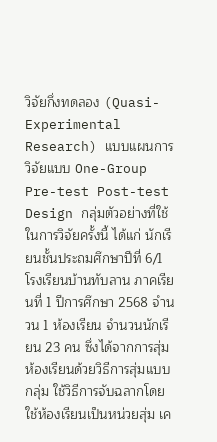วิจัยกึ่งทดลอง (Quasi-Experimental Research) แบบแผนการวิจัยแบบ One-Group Pre-test Post-test Design กลุ่มตัวอย่างที่ใช้ในการวิจัยครั้งนี้ ได้แก่ นักเรียนชั้นประถมศึกษาปีที่ 6/1 โรงเรียนบ้านทับลาน ภาคเรียนที่ 1 ปีการศึกษา 2568 จำนวน 1 ห้องเรียน จำนวนนักเรียน 23 คน ซึ่งได้จากการสุ่มห้องเรียนด้วยวิธีการสุ่มแบบกลุ่ม ใช้วิธีการจับฉลากโดยใช้ห้องเรียนเป็นหน่วยสุ่ม เค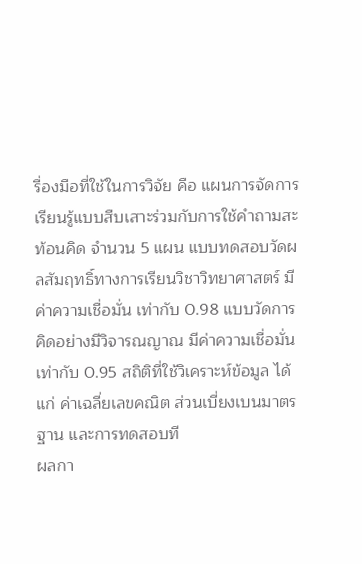รื่องมือที่ใช้ในการวิจัย คือ แผนการจัดการเรียนรู้แบบสืบเสาะร่วมกับการใช้คำถามสะท้อนคิด จำนวน 5 แผน แบบทดสอบวัดผลสัมฤทธิ์ทางการเรียนวิชาวิทยาศาสตร์ มีค่าความเชื่อมั่น เท่ากับ 0.98 แบบวัดการคิดอย่างมีวิจารณญาณ มีค่าความเชื่อมั่น เท่ากับ 0.95 สถิติที่ใช้วิเคราะห์ข้อมูล ได้แก่ ค่าเฉลี่ยเลขคณิต ส่วนเบี่ยงเบนมาตรฐาน และการทดสอบที
ผลกา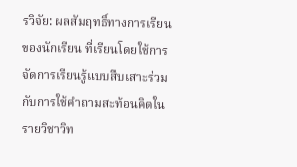รวิจัย: ผลสัมฤทธิ์ทางการเรียนของนักเรียน ที่เรียนโดยใช้การจัดการเรียนรู้แบบสืบเสาะร่วมกับการใช้คำถามสะท้อนคิดในรายวิชาวิท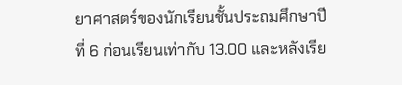ยาศาสตร์ของนักเรียนชั้นประถมศึกษาปีที่ 6 ก่อนเรียนเท่ากับ 13.00 และหลังเรีย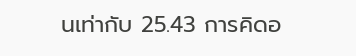นเท่ากับ 25.43 การคิดอ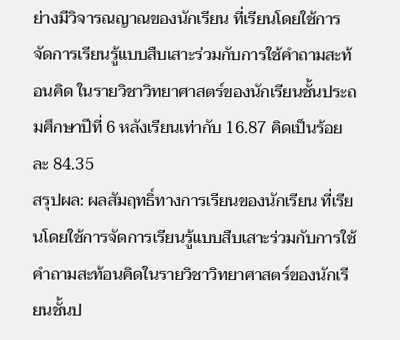ย่างมีวิจารณญาณของนักเรียน ที่เรียนโดยใช้การจัดการเรียนรู้แบบสืบเสาะร่วมกับการใช้คำถามสะท้อนคิด ในรายวิชาวิทยาศาสตร์ของนักเรียนชั้นประถมศึกษาปีที่ 6 หลังเรียนเท่ากับ 16.87 คิดเป็นร้อยละ 84.35
สรุปผล: ผลสัมฤทธิ์ทางการเรียนของนักเรียน ที่เรียนโดยใช้การจัดการเรียนรู้แบบสืบเสาะร่วมกับการใช้คำถามสะท้อนคิดในรายวิชาวิทยาศาสตร์ของนักเรียนชั้นป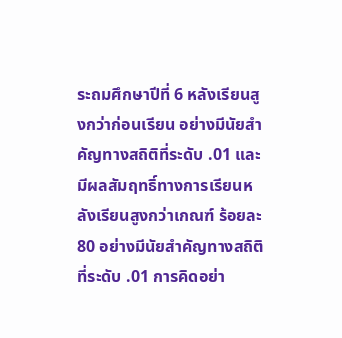ระถมศึกษาปีที่ 6 หลังเรียนสูงกว่าก่อนเรียน อย่างมีนัยสำคัญทางสถิติที่ระดับ .01 และมีผลสัมฤทธิ์ทางการเรียนหลังเรียนสูงกว่าเกณฑ์ ร้อยละ 80 อย่างมีนัยสำคัญทางสถิติที่ระดับ .01 การคิดอย่า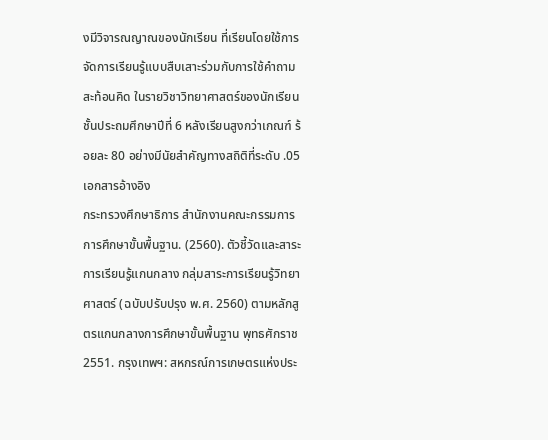งมีวิจารณญาณของนักเรียน ที่เรียนโดยใช้การจัดการเรียนรู้แบบสืบเสาะร่วมกับการใช้คำถามสะท้อนคิด ในรายวิชาวิทยาศาสตร์ของนักเรียนชั้นประถมศึกษาปีที่ 6 หลังเรียนสูงกว่าเกณฑ์ ร้อยละ 80 อย่างมีนัยสำคัญทางสถิติที่ระดับ .05
เอกสารอ้างอิง
กระทรวงศึกษาธิการ สำนักงานคณะกรรมการการศึกษาขั้นพื้นฐาน. (2560). ตัวชี้วัดและสาระการเรียนรู้แกนกลาง กลุ่มสาระการเรียนรู้วิทยาศาสตร์ (ฉบับปรับปรุง พ.ศ. 2560) ตามหลักสูตรแกนกลางการศึกษาขั้นพื้นฐาน พุทธศักราช 2551. กรุงเทพฯ: สหกรณ์การเกษตรแห่งประ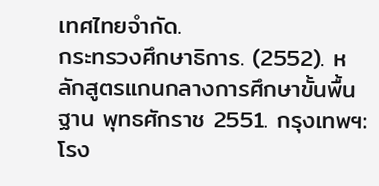เทศไทยจำกัด.
กระทรวงศึกษาธิการ. (2552). หลักสูตรแกนกลางการศึกษาขั้นพื้นฐาน พุทธศักราช 2551. กรุงเทพฯ: โรง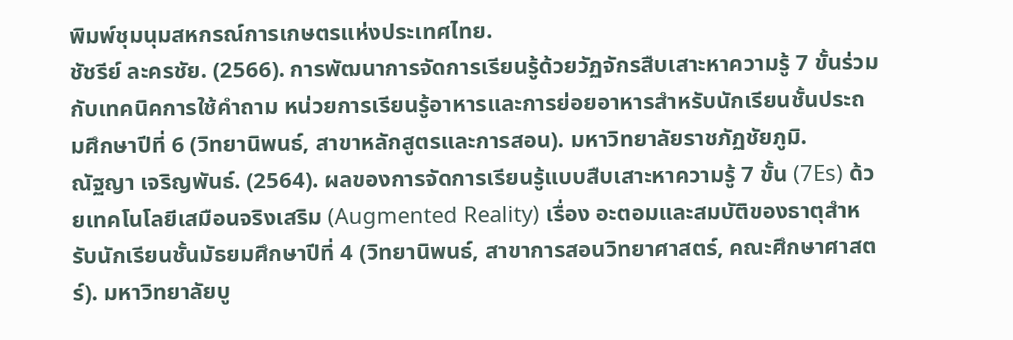พิมพ์ชุมนุมสหกรณ์การเกษตรแห่งประเทศไทย.
ชัชรีย์ ละครชัย. (2566). การพัฒนาการจัดการเรียนรู้ด้วยวัฏจักรสืบเสาะหาความรู้ 7 ขั้นร่วมกับเทคนิคการใช้คำถาม หน่วยการเรียนรู้อาหารและการย่อยอาหารสำหรับนักเรียนชั้นประถมศึกษาปีที่ 6 (วิทยานิพนธ์, สาขาหลักสูตรและการสอน). มหาวิทยาลัยราชภัฏชัยภูมิ.
ณัฐญา เจริญพันธ์. (2564). ผลของการจัดการเรียนรู้แบบสืบเสาะหาความรู้ 7 ขั้น (7Es) ด้วยเทคโนโลยีเสมือนจริงเสริม (Augmented Reality) เรื่อง อะตอมและสมบัติของธาตุสำหรับนักเรียนชั้นมัธยมศึกษาปีที่ 4 (วิทยานิพนธ์, สาขาการสอนวิทยาศาสตร์, คณะศึกษาศาสตร์). มหาวิทยาลัยบู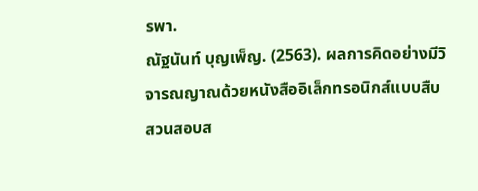รพา.
ณัฐนันท์ บุญเพ็ญ. (2563). ผลการคิดอย่างมีวิจารณญาณด้วยหนังสืออิเล็กทรอนิกส์แบบสืบสวนสอบส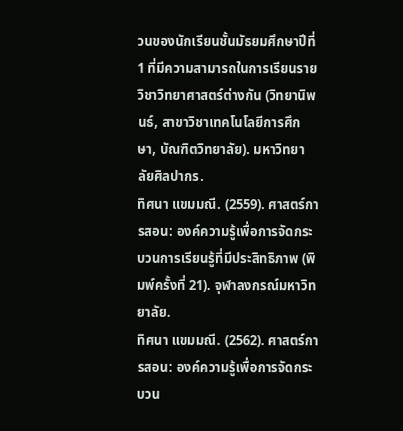วนของนักเรียนชั้นมัธยมศึกษาปีที่ 1 ที่มีความสามารถในการเรียนรายวิชาวิทยาศาสตร์ต่างกัน (วิทยานิพนธ์, สาขาวิชาเทคโนโลยีการศึกษา, บัณฑิตวิทยาลัย). มหาวิทยาลัยศิลปากร.
ทิศนา แขมมณี. (2559). ศาสตร์การสอน: องค์ความรู้เพื่อการจัดกระบวนการเรียนรู้ที่มีประสิทธิภาพ (พิมพ์ครั้งที่ 21). จุฬาลงกรณ์มหาวิทยาลัย.
ทิศนา แขมมณี. (2562). ศาสตร์การสอน: องค์ความรู้เพื่อการจัดกระบวน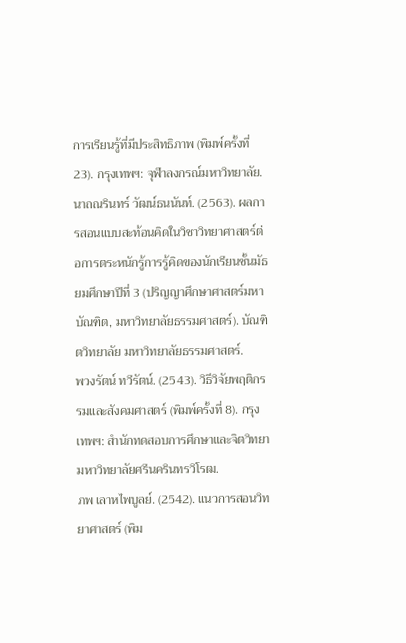การเรียนรู้ที่มีประสิทธิภาพ (พิมพ์ครั้งที่ 23). กรุงเทพฯ: จุฬาลงกรณ์มหาวิทยาลัย.
นาถณรินทร์ วัฒน์ธนนันท์. (2563). ผลการสอนแบบสะท้อนคิดในวิชาวิทยาศาสตร์ต่อการตระหนักรู้การรู้คิดของนักเรียนชั้นมัธยมศึกษาปีที่ 3 (ปริญญาศึกษาศาสตร์มหาบัณฑิต, มหาวิทยาลัยธรรมศาสตร์). บัณฑิตวิทยาลัย มหาวิทยาลัยธรรมศาสตร์.
พวงรัตน์ ทวีรัตน์. (2543). วิธีวิจัยพฤติกรรมและสังคมศาสตร์ (พิมพ์ครั้งที่ 8). กรุงเทพฯ: สำนักทดสอบการศึกษาและจิตวิทยา มหาวิทยาลัยศรีนครินทรวิโรฒ.
ภพ เลาหไพบูลย์. (2542). แนวการสอนวิทยาศาสตร์ (พิม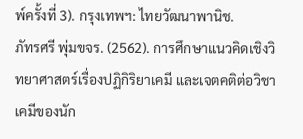พ์ครั้งที่ 3). กรุงเทพฯ: ไทยวัฒนาพานิช.
ภัทรศรี พุ่มขจร. (2562). การศึกษาแนวคิดเชิงวิทยาศาสตร์เรื่องปฏิกิริยาเคมี และเจตคติต่อวิชาเคมีของนัก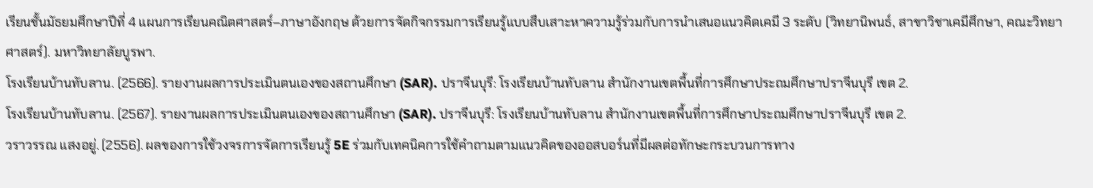เรียนชั้นมัธยมศึกษาปีที่ 4 แผนการเรียนคณิตศาสตร์–ภาษาอังกฤษ ด้วยการจัดกิจกรรมการเรียนรู้แบบสืบเสาะหาความรู้ร่วมกับการนำเสนอแนวคิดเคมี 3 ระดับ (วิทยานิพนธ์, สาขาวิชาเคมีศึกษา, คณะวิทยาศาสตร์). มหาวิทยาลัยบูรพา.
โรงเรียนบ้านทับลาน. (2566). รายงานผลการประเมินตนเองของสถานศึกษา (SAR). ปราจีนบุรี: โรงเรียนบ้านทับลาน สำนักงานเขตพื้นที่การศึกษาประถมศึกษาปราจีนบุรี เขต 2.
โรงเรียนบ้านทับลาน. (2567). รายงานผลการประเมินตนเองของสถานศึกษา (SAR). ปราจีนบุรี: โรงเรียนบ้านทับลาน สำนักงานเขตพื้นที่การศึกษาประถมศึกษาปราจีนบุรี เขต 2.
วราวรรณ แสงอยู่. (2556). ผลของการใช้วงจรการจัดการเรียนรู้ 5E ร่วมกับเทคนิคการใช้คำถามตามแนวคิดของออสบอร์นที่มีผลต่อทักษะกระบวนการทาง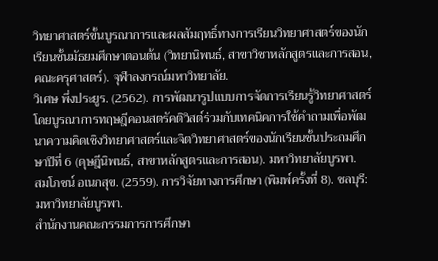วิทยาศาสตร์ขั้นบูรณาการและผลสัมฤทธิ์ทางการเรียนวิทยาศาสตร์ของนักเรียนชั้นมัธยมศึกษาตอนต้น (วิทยานิพนธ์, สาขาวิชาหลักสูตรและการสอน, คณะครุศาสตร์). จุฬาลงกรณ์มหาวิทยาลัย.
วิเศษ พึ่งประยูร. (2562). การพัฒนารูปแบบการจัดการเรียนรู้วิทยาศาสตร์โดยบูรณาการทฤษฎีคอนสตรัคติวิสต์ร่วมกับเทคนิคการใช้คำถามเพื่อพัฒนาความคิดเชิงวิทยาศาสตร์และจิตวิทยาศาสตร์ของนักเรียนชั้นประถมศึกษาปีที่ 6 (ดุษฎีนิพนธ์, สาขาหลักสูตรและการสอน). มหาวิทยาลัยบูรพา.
สมโภชน์ อเนกสุข. (2559). การวิจัยทางการศึกษา (พิมพ์ครั้งที่ 8). ชลบุรี: มหาวิทยาลัยบูรพา.
สำนักงานคณะกรรมการการศึกษา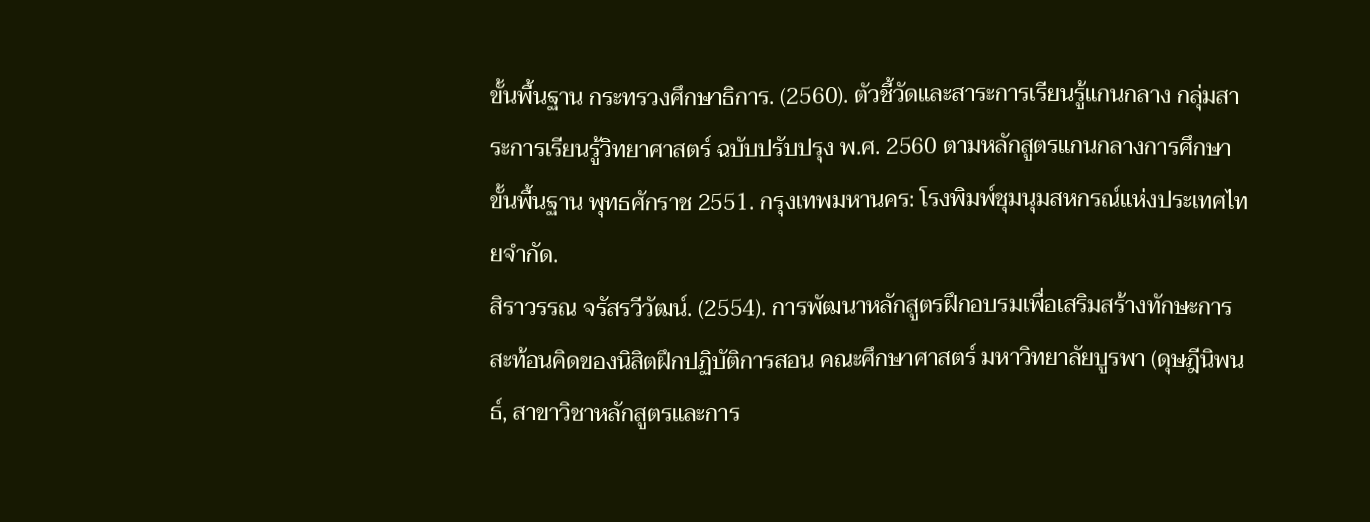ขั้นพื้นฐาน กระทรวงศึกษาธิการ. (2560). ตัวชี้วัดและสาระการเรียนรู้แกนกลาง กลุ่มสาระการเรียนรู้วิทยาศาสตร์ ฉบับปรับปรุง พ.ศ. 2560 ตามหลักสูตรแกนกลางการศึกษาขั้นพื้นฐาน พุทธศักราช 2551. กรุงเทพมหานคร: โรงพิมพ์ชุมนุมสหกรณ์แห่งประเทศไทยจำกัด.
สิราวรรณ จรัสรวีวัฒน์. (2554). การพัฒนาหลักสูตรฝึกอบรมเพื่อเสริมสร้างทักษะการสะท้อนคิดของนิสิตฝึกปฏิบัติการสอน คณะศึกษาศาสตร์ มหาวิทยาลัยบูรพา (ดุษฎีนิพนธ์, สาขาวิชาหลักสูตรและการ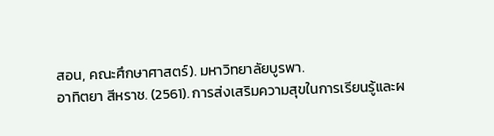สอน, คณะศึกษาศาสตร์). มหาวิทยาลัยบูรพา.
อาทิตยา สีหราช. (2561). การส่งเสริมความสุขในการเรียนรู้และผ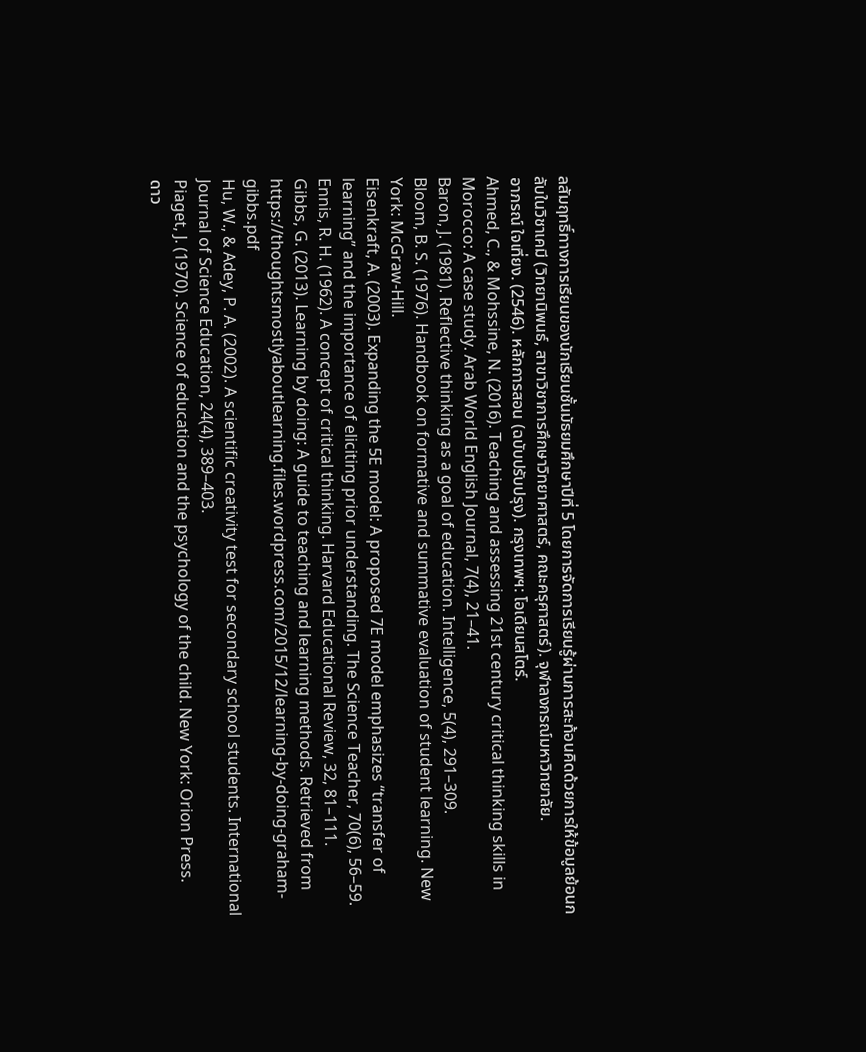ลสัมฤทธิ์ทางการเรียนของนักเรียนชั้นมัธยมศึกษาปีที่ 5 โดยการจัดการเรียนรู้ผ่านการสะท้อนคิดด้วยการให้ข้อมูลย้อนกลับในวิชาเคมี (วิทยานิพนธ์, สาขาวิชาการศึกษาวิทยาศาสตร์, คณะครุศาสตร์). จุฬาลงกรณ์มหาวิทยาลัย.
อาภรณ์ ใจเที่ยง. (2546). หลักการสอน (ฉบับปรับปรุง). กรุงเทพฯ: โอเดียนสโตร์.
Ahmed, C., & Mohssine, N. (2016). Teaching and assessing 21st century critical thinking skills in Morocco: A case study. Arab World English Journal, 7(4), 21–41.
Baron, J. (1981). Reflective thinking as a goal of education. Intelligence, 5(4), 291–309.
Bloom, B. S. (1976). Handbook on formative and summative evaluation of student learning. New York: McGraw-Hill.
Eisenkraft, A. (2003). Expanding the 5E model: A proposed 7E model emphasizes “transfer of learning” and the importance of eliciting prior understanding. The Science Teacher, 70(6), 56–59.
Ennis, R. H. (1962). A concept of critical thinking. Harvard Educational Review, 32, 81–111.
Gibbs, G. (2013). Learning by doing: A guide to teaching and learning methods. Retrieved from https://thoughtsmostlyaboutlearning.files.wordpress.com/2015/12/learning-by-doing-graham-gibbs.pdf
Hu, W., & Adey, P. A. (2002). A scientific creativity test for secondary school students. International Journal of Science Education, 24(4), 389–403.
Piaget, J. (1970). Science of education and the psychology of the child. New York: Orion Press.
ดาว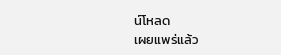น์โหลด
เผยแพร่แล้ว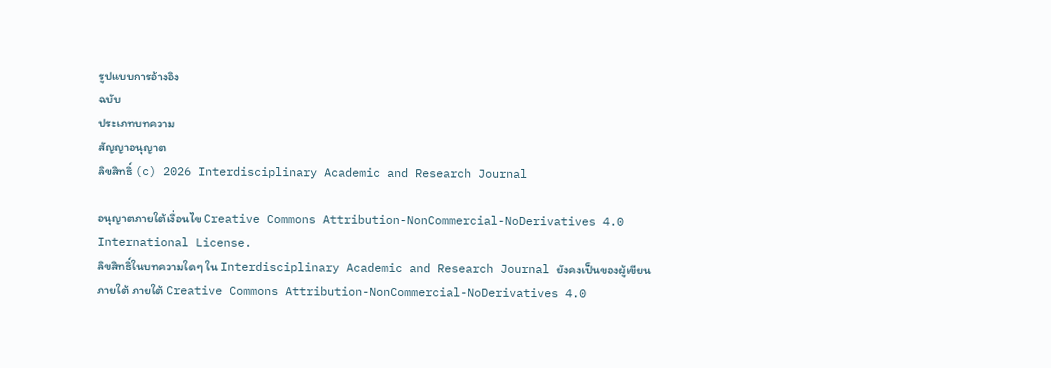รูปแบบการอ้างอิง
ฉบับ
ประเภทบทความ
สัญญาอนุญาต
ลิขสิทธิ์ (c) 2026 Interdisciplinary Academic and Research Journal

อนุญาตภายใต้เงื่อนไข Creative Commons Attribution-NonCommercial-NoDerivatives 4.0 International License.
ลิขสิทธิ์ในบทความใดๆ ใน Interdisciplinary Academic and Research Journal ยังคงเป็นของผู้เขียนภายใต้ ภายใต้ Creative Commons Attribution-NonCommercial-NoDerivatives 4.0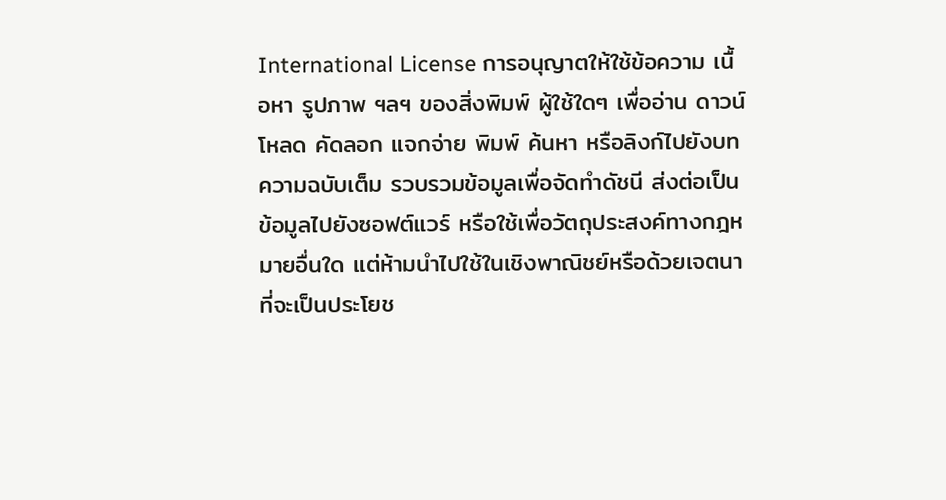International License การอนุญาตให้ใช้ข้อความ เนื้อหา รูปภาพ ฯลฯ ของสิ่งพิมพ์ ผู้ใช้ใดๆ เพื่ออ่าน ดาวน์โหลด คัดลอก แจกจ่าย พิมพ์ ค้นหา หรือลิงก์ไปยังบทความฉบับเต็ม รวบรวมข้อมูลเพื่อจัดทำดัชนี ส่งต่อเป็นข้อมูลไปยังซอฟต์แวร์ หรือใช้เพื่อวัตถุประสงค์ทางกฎหมายอื่นใด แต่ห้ามนำไปใช้ในเชิงพาณิชย์หรือด้วยเจตนาที่จะเป็นประโยช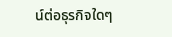น์ต่อธุรกิจใดๆ